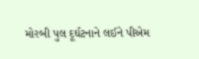મોરબી પુલ દૂર્ઘટનાને લઈને પીએમ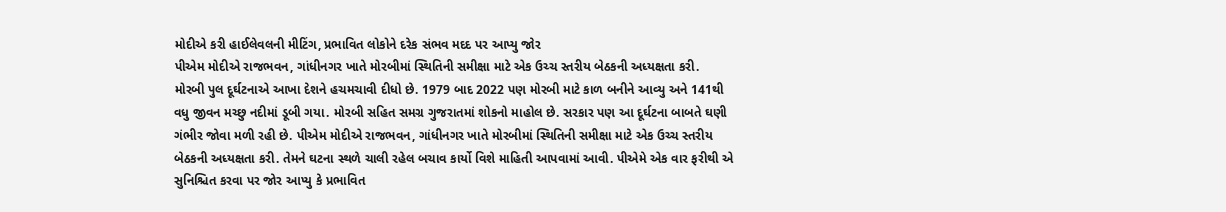મોદીએ કરી હાઈલેવલની મીટિંગ, પ્રભાવિત લોકોને દરેક સંભવ મદદ પર આપ્યુ જોર
પીએમ મોદીએ રાજભવન, ગાંધીનગર ખાતે મોરબીમાં સ્થિતિની સમીક્ષા માટે એક ઉચ્ચ સ્તરીય બેઠકની અધ્યક્ષતા કરી.
મોરબી પુલ દૂર્ઘટનાએ આખા દેશને હચમચાવી દીધો છે. 1979 બાદ 2022 પણ મોરબી માટે કાળ બનીને આવ્યુ અને 141થી વધુ જીવન મચ્છુ નદીમાં ડૂબી ગયા. મોરબી સહિત સમગ્ર ગુજરાતમાં શોકનો માહોલ છે. સરકાર પણ આ દૂર્ઘટના બાબતે ઘણી ગંભીર જોવા મળી રહી છે. પીએમ મોદીએ રાજભવન, ગાંધીનગર ખાતે મોરબીમાં સ્થિતિની સમીક્ષા માટે એક ઉચ્ચ સ્તરીય બેઠકની અધ્યક્ષતા કરી. તેમને ઘટના સ્થળે ચાલી રહેલ બચાવ કાર્યો વિશે માહિતી આપવામાં આવી. પીએમે એક વાર ફરીથી એ સુનિશ્ચિત કરવા પર જોર આપ્યુ કે પ્રભાવિત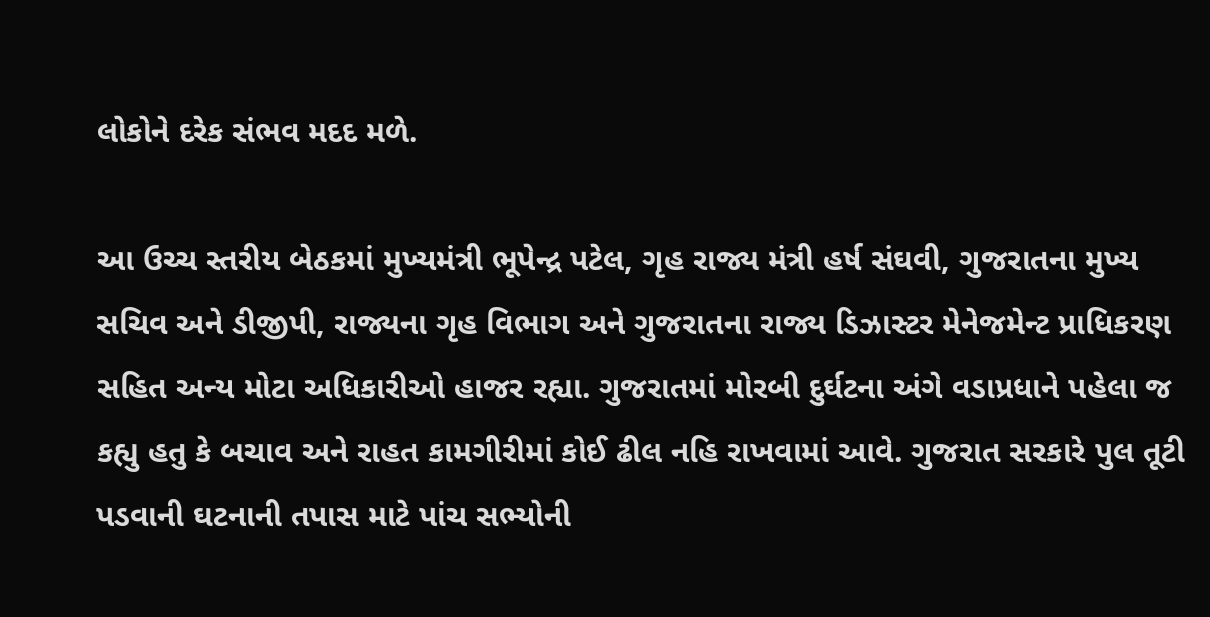લોકોને દરેક સંભવ મદદ મળે.

આ ઉચ્ચ સ્તરીય બેઠકમાં મુખ્યમંત્રી ભૂપેન્દ્ર પટેલ, ગૃહ રાજ્ય મંત્રી હર્ષ સંઘવી, ગુજરાતના મુખ્ય સચિવ અને ડીજીપી, રાજ્યના ગૃહ વિભાગ અને ગુજરાતના રાજ્ય ડિઝાસ્ટર મેનેજમેન્ટ પ્રાધિકરણ સહિત અન્ય મોટા અધિકારીઓ હાજર રહ્યા. ગુજરાતમાં મોરબી દુર્ઘટના અંગે વડાપ્રધાને પહેલા જ કહ્યુ હતુ કે બચાવ અને રાહત કામગીરીમાં કોઈ ઢીલ નહિ રાખવામાં આવે. ગુજરાત સરકારે પુલ તૂટી પડવાની ઘટનાની તપાસ માટે પાંચ સભ્યોની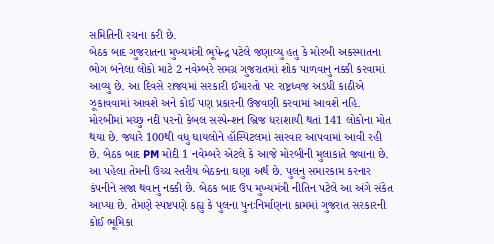સમિતિની રચના કરી છે.
બેઠક બાદ ગુજરાતના મુખ્યમંત્રી ભૂપેન્દ્ર પટેલે જણાવ્યુ હતુ કે મોરબી અકસ્માતના ભોગ બનેલા લોકો માટે 2 નવેમ્બરે સમગ્ર ગુજરાતમાં શોક પાળવાનુ નક્કી કરવામાં આવ્યુ છે. આ દિવસે રાજ્યમાં સરકારી ઈમારતો પર રાષ્ટ્રધ્વજ અડધી કાઠીએ ઝૂકાવવામાં આવશે અને કોઈ પણ પ્રકારની ઉજવણી કરવામાં આવશે નહિ.
મોરબીમાં મચ્છુ નદી પરનો કેબલ સસ્પેન્શન બ્રિજ ધરાશાયી થતાં 141 લોકોના મોત થયા છે. જ્યારે 100થી વધુ ઘાયલોને હૉસ્પિટલમાં સારવાર આપવામાં આવી રહી છે. બેઠક બાદ PM મોદી 1 નવેમ્બરે એટલે કે આજે મોરબીની મુલાકાતે જવાના છે. આ પહેલા તેમની ઉચ્ચ સ્તરીય બેઠકના ઘણા અર્થ છે. પુલનુ સમારકામ કરનાર કંપનીને સજા થવાનુ નક્કી છે. બેઠક બાદ ઉપ મુખ્યમંત્રી નીતિન પટેલે આ અંગે સંકેત આપ્યા છે. તેમણે સ્પષ્ટપણે કહ્યુ કે પુલના પુનઃનિર્માણના કામમાં ગુજરાત સરકારની કોઈ ભૂમિકા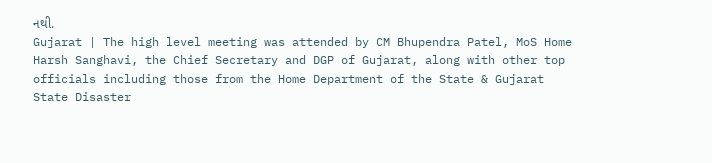નથી.
Gujarat | The high level meeting was attended by CM Bhupendra Patel, MoS Home Harsh Sanghavi, the Chief Secretary and DGP of Gujarat, along with other top officials including those from the Home Department of the State & Gujarat State Disaster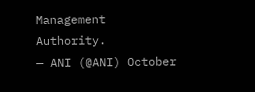Management Authority.
— ANI (@ANI) October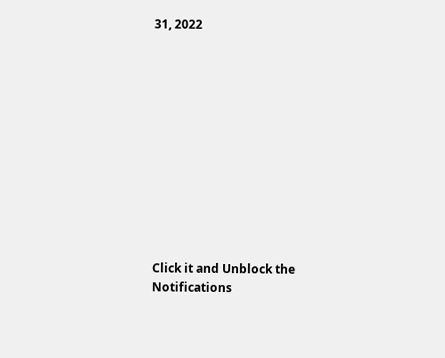31, 2022












Click it and Unblock the Notifications